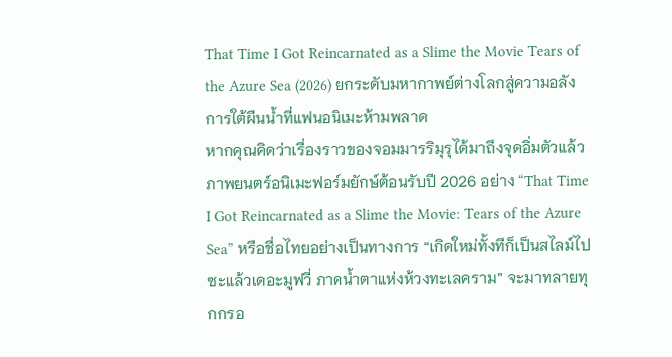That Time I Got Reincarnated as a Slime the Movie Tears of the Azure Sea (2026) ยกระดับมหากาพย์ต่างโลกสู่ความอลังการใต้ผืนน้ำที่แฟนอนิเมะห้ามพลาด
หากคุณคิดว่าเรื่องราวของจอมมารริมุรุได้มาถึงจุดอิ่มตัวแล้ว ภาพยนตร์อนิเมะฟอร์มยักษ์ต้อนรับปี 2026 อย่าง “That Time I Got Reincarnated as a Slime the Movie: Tears of the Azure Sea” หรือชื่อไทยอย่างเป็นทางการ “เกิดใหม่ทั้งทีก็เป็นสไลม์ไปซะแล้วเดอะมูฟวี่ ภาคน้ำตาแห่งห้วงทะเลคราม” จะมาทลายทุกกรอ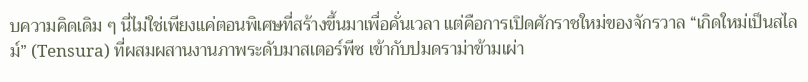บความคิดเดิม ๆ นี่ไม่ใช่เพียงแค่ตอนพิเศษที่สร้างขึ้นมาเพื่อคั่นเวลา แต่คือการเปิดศักราชใหม่ของจักรวาล “เกิดใหม่เป็นสไลม์” (Tensura) ที่ผสมผสานงานภาพระดับมาสเตอร์พีซ เข้ากับปมดราม่าข้ามเผ่า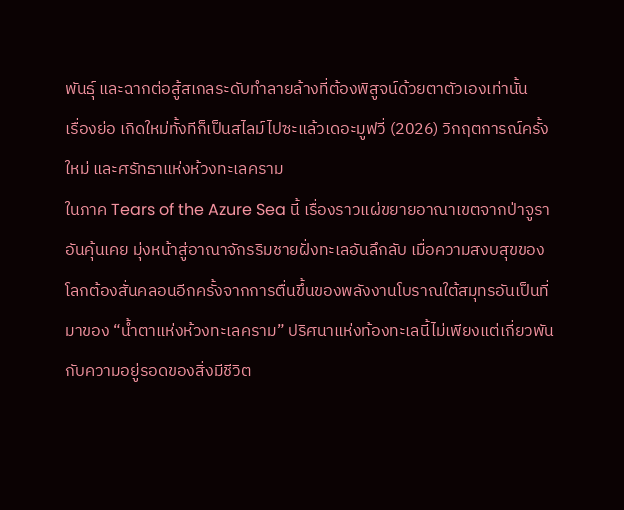พันธุ์ และฉากต่อสู้สเกลระดับทำลายล้างที่ต้องพิสูจน์ด้วยตาตัวเองเท่านั้น
เรื่องย่อ เกิดใหม่ทั้งทีก็เป็นสไลม์ไปซะแล้วเดอะมูฟวี่ (2026) วิกฤตการณ์ครั้งใหม่ และศรัทธาแห่งห้วงทะเลคราม
ในภาค Tears of the Azure Sea นี้ เรื่องราวแผ่ขยายอาณาเขตจากป่าจูราอันคุ้นเคย มุ่งหน้าสู่อาณาจักรริมชายฝั่งทะเลอันลึกลับ เมื่อความสงบสุขของโลกต้องสั่นคลอนอีกครั้งจากการตื่นขึ้นของพลังงานโบราณใต้สมุทรอันเป็นที่มาของ “น้ำตาแห่งห้วงทะเลคราม” ปริศนาแห่งท้องทะเลนี้ไม่เพียงแต่เกี่ยวพันกับความอยู่รอดของสิ่งมีชีวิต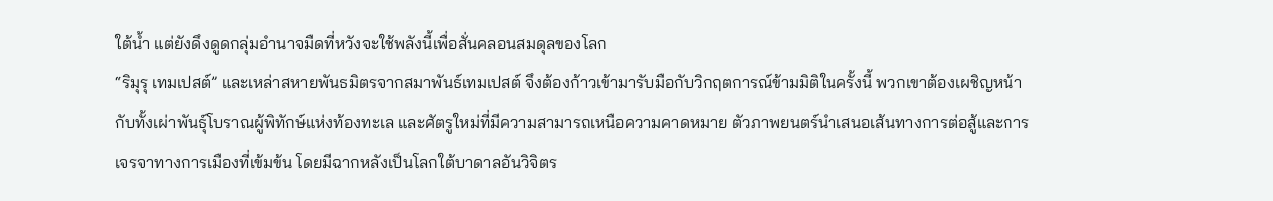ใต้น้ำ แต่ยังดึงดูดกลุ่มอำนาจมืดที่หวังจะใช้พลังนี้เพื่อสั่นคลอนสมดุลของโลก
“ริมุรุ เทมเปสต์” และเหล่าสหายพันธมิตรจากสมาพันธ์เทมเปสต์ จึงต้องก้าวเข้ามารับมือกับวิกฤตการณ์ข้ามมิติในครั้งนี้ พวกเขาต้องเผชิญหน้ากับทั้งเผ่าพันธุ์โบราณผู้พิทักษ์แห่งท้องทะเล และศัตรูใหม่ที่มีความสามารถเหนือความคาดหมาย ตัวภาพยนตร์นำเสนอเส้นทางการต่อสู้และการเจรจาทางการเมืองที่เข้มข้น โดยมีฉากหลังเป็นโลกใต้บาดาลอันวิจิตร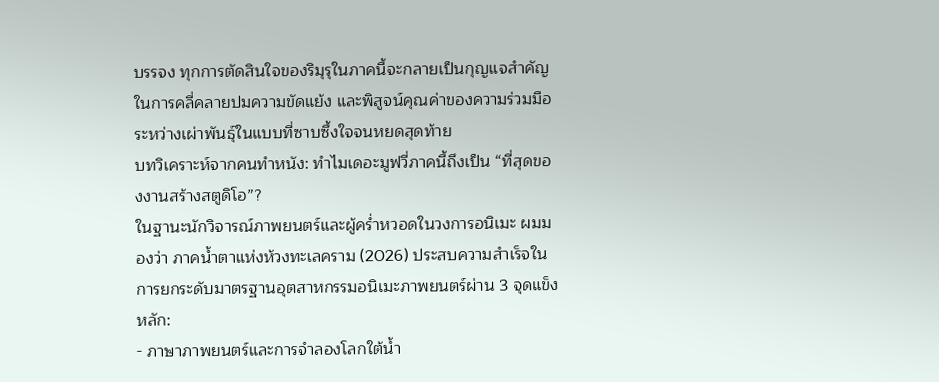บรรจง ทุกการตัดสินใจของริมุรุในภาคนี้จะกลายเป็นกุญแจสำคัญในการคลี่คลายปมความขัดแย้ง และพิสูจน์คุณค่าของความร่วมมือระหว่างเผ่าพันธุ์ในแบบที่ซาบซึ้งใจจนหยดสุดท้าย
บทวิเคราะห์จากคนทำหนัง: ทำไมเดอะมูฟวี่ภาคนี้ถึงเป็น “ที่สุดของงานสร้างสตูดิโอ”?
ในฐานะนักวิจารณ์ภาพยนตร์และผู้คร่ำหวอดในวงการอนิเมะ ผมมองว่า ภาคน้ำตาแห่งห้วงทะเลคราม (2026) ประสบความสำเร็จในการยกระดับมาตรฐานอุตสาหกรรมอนิเมะภาพยนตร์ผ่าน 3 จุดแข็งหลัก:
- ภาษาภาพยนตร์และการจำลองโลกใต้น้ำ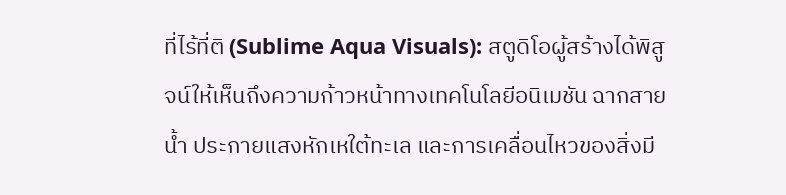ที่ไร้ที่ติ (Sublime Aqua Visuals): สตูดิโอผู้สร้างได้พิสูจน์ให้เห็นถึงความก้าวหน้าทางเทคโนโลยีอนิเมชัน ฉากสายน้ำ ประกายแสงหักเหใต้ทะเล และการเคลื่อนไหวของสิ่งมี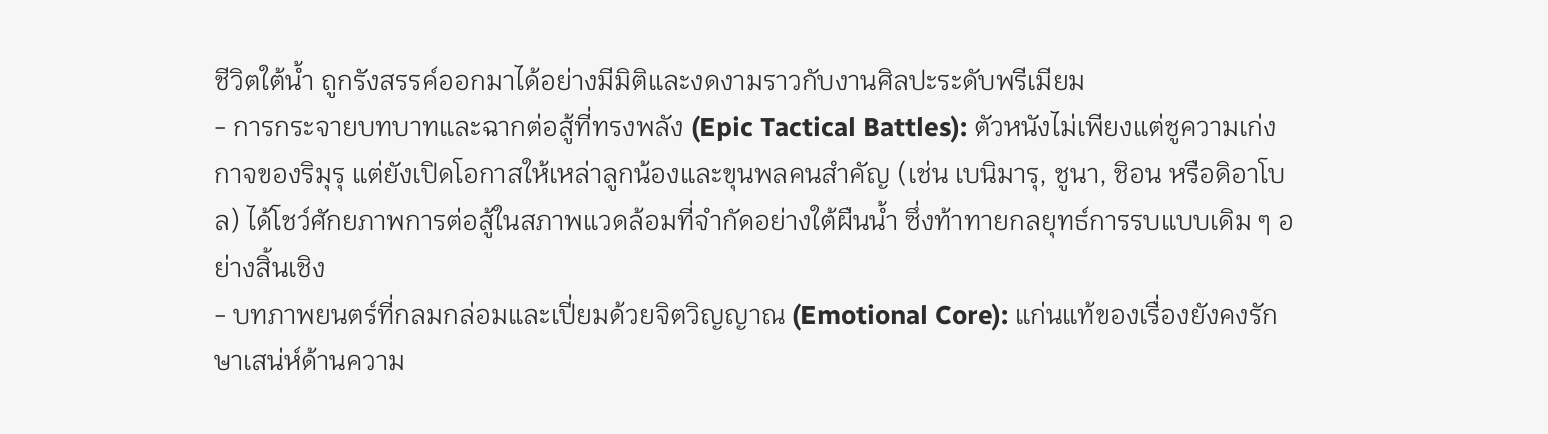ชีวิตใต้น้ำ ถูกรังสรรค์ออกมาได้อย่างมีมิติและงดงามราวกับงานศิลปะระดับพรีเมียม
- การกระจายบทบาทและฉากต่อสู้ที่ทรงพลัง (Epic Tactical Battles): ตัวหนังไม่เพียงแต่ชูความเก่งกาจของริมุรุ แต่ยังเปิดโอกาสให้เหล่าลูกน้องและขุนพลคนสำคัญ (เช่น เบนิมารุ, ชูนา, ชิอน หรือดิอาโบล) ได้โชว์ศักยภาพการต่อสู้ในสภาพแวดล้อมที่จำกัดอย่างใต้ผืนน้ำ ซึ่งท้าทายกลยุทธ์การรบแบบเดิม ๆ อย่างสิ้นเชิง
- บทภาพยนตร์ที่กลมกล่อมและเปี่ยมด้วยจิตวิญญาณ (Emotional Core): แก่นแท้ของเรื่องยังคงรักษาเสน่ห์ด้านความ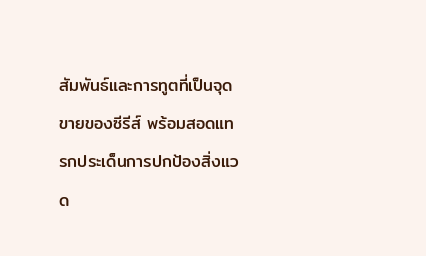สัมพันธ์และการทูตที่เป็นจุดขายของซีรีส์ พร้อมสอดแทรกประเด็นการปกป้องสิ่งแวด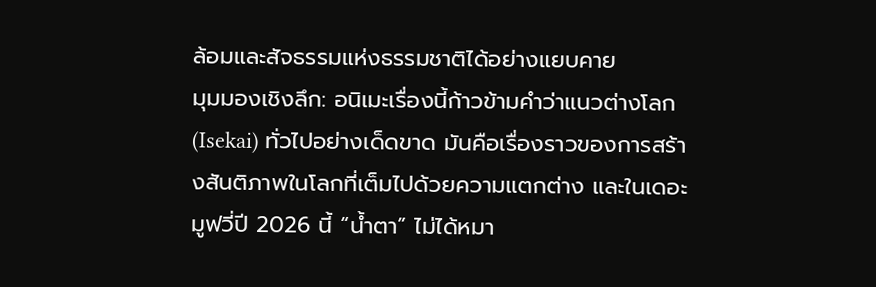ล้อมและสัจธรรมแห่งธรรมชาติได้อย่างแยบคาย
มุมมองเชิงลึก: อนิเมะเรื่องนี้ก้าวข้ามคำว่าแนวต่างโลก (Isekai) ทั่วไปอย่างเด็ดขาด มันคือเรื่องราวของการสร้างสันติภาพในโลกที่เต็มไปด้วยความแตกต่าง และในเดอะมูฟวี่ปี 2026 นี้ “น้ำตา” ไม่ได้หมา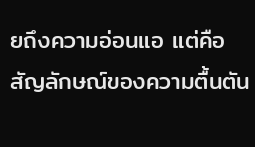ยถึงความอ่อนแอ แต่คือสัญลักษณ์ของความตื้นตัน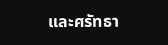และศรัทธา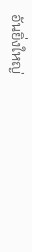อันยิ่งใหญ่